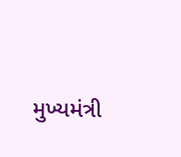મુખ્યમંત્રી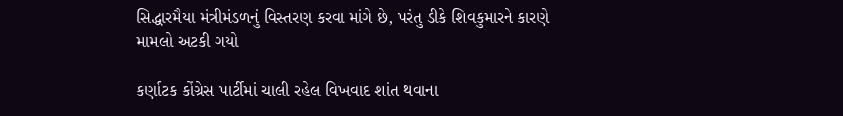સિદ્ધારમૈયા મંત્રીમંડળનું વિસ્તરણ કરવા માંગે છે, પરંતુ ડીકે શિવકુમારને કારણે મામલો અટકી ગયો

કર્ણાટક કોંગ્રેસ પાર્ટીમાં ચાલી રહેલ વિખવાદ શાંત થવાના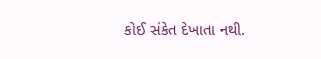કોઈ સંકેત દેખાતા નથી.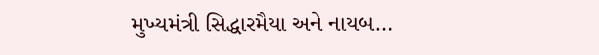મુખ્યમંત્રી સિદ્ધારમૈયા અને નાયબ…